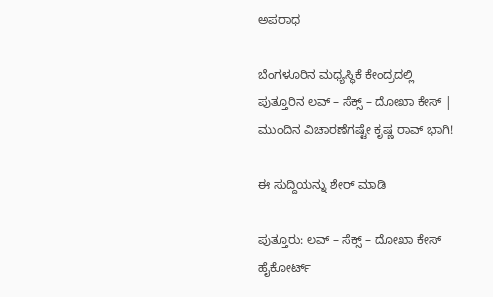ಅಪರಾಧ

ಬೆಂಗಳೂರಿನ ಮಧ್ಯಸ್ಥಿಕೆ ಕೇಂದ್ರದಲ್ಲಿ ಪುತ್ತೂರಿನ ಲವ್ – ಸೆಕ್ಸ್ – ದೋಖಾ ಕೇಸ್ | ಮುಂದಿನ ವಿಚಾರಣೆಗಷ್ಟೇ ಕೃಷ್ಣ ರಾವ್ ಭಾಗಿ!

ಈ ಸುದ್ದಿಯನ್ನು ಶೇರ್ ಮಾಡಿ

ಪುತ್ತೂರು: ಲವ್ – ಸೆಕ್ಸ್ – ದೋಖಾ ಕೇಸ್ ಹೈಕೋರ್ಟ್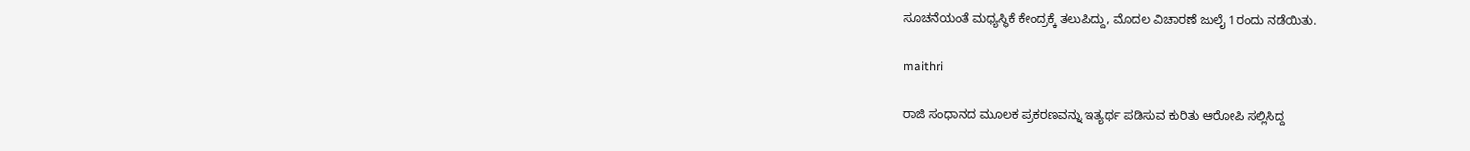ಸೂಚನೆಯಂತೆ ಮಧ್ಯಸ್ಥಿಕೆ ಕೇಂದ್ರಕ್ಕೆ ತಲುಪಿದ್ದು, ಮೊದಲ ವಿಚಾರಣೆ ಜುಲೈ 1ರಂದು ನಡೆಯಿತು.

maithri

ರಾಜಿ ಸಂಧಾನದ ಮೂಲಕ ಪ್ರಕರಣವನ್ನು ಇತ್ಯರ್ಥ ಪಡಿಸುವ ಕುರಿತು ಆರೋಪಿ ಸಲ್ಲಿಸಿದ್ದ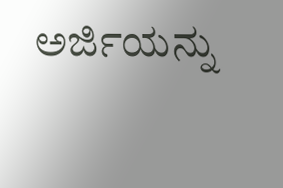ಅರ್ಜಿಯನ್ನು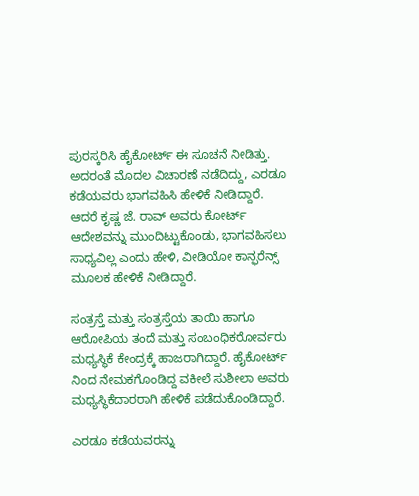ಪುರಸ್ಕರಿಸಿ ಹೈಕೋರ್ಟ್ ಈ ಸೂಚನೆ ನೀಡಿತ್ತು. ಅದರಂತೆ ಮೊದಲ ವಿಚಾರಣೆ ನಡೆದಿದ್ದು, ಎರಡೂ ಕಡೆಯವರು ಭಾಗವಹಿಸಿ ಹೇಳಿಕೆ ನೀಡಿದ್ದಾರೆ. ಆದರೆ ಕೃಷ್ಣ ಜೆ. ರಾವ್ ಅವರು ಕೋರ್ಟ್ ಆದೇಶವನ್ನು ಮುಂದಿಟ್ಟುಕೊಂಡು, ಭಾಗವಹಿಸಲು ಸಾಧ್ಯವಿಲ್ಲ ಎಂದು ಹೇಳಿ, ವೀಡಿಯೋ ಕಾನ್ಫರೆನ್ಸ್ ಮೂಲಕ ಹೇಳಿಕೆ ನೀಡಿದ್ದಾರೆ.

ಸಂತ್ರಸ್ತೆ ಮತ್ತು ಸಂತ್ರಸ್ತೆಯ ತಾಯಿ ಹಾಗೂ ಆರೋಪಿಯ ತಂದೆ ಮತ್ತು ಸಂಬಂಧಿಕರೋರ್ವರು ಮಧ್ಯಸ್ಥಿಕೆ ಕೇಂದ್ರಕ್ಕೆ ಹಾಜರಾಗಿದ್ದಾರೆ. ಹೈಕೋರ್ಟ್‌ ನಿಂದ ನೇಮಕಗೊಂಡಿದ್ದ ವಕೀಲೆ ಸುಶೀಲಾ ಅವರು ಮಧ್ಯಸ್ಥಿಕೆದಾರರಾಗಿ ಹೇಳಿಕೆ ಪಡೆದುಕೊಂಡಿದ್ದಾರೆ.

ಎರಡೂ ಕಡೆಯವರನ್ನು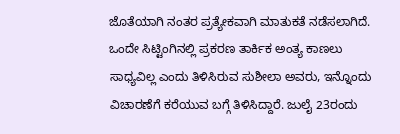ಜೊತೆಯಾಗಿ ನಂತರ ಪ್ರತ್ಯೇಕವಾಗಿ ಮಾತುಕತೆ ನಡೆಸಲಾಗಿದೆ. ಒಂದೇ ಸಿಟ್ಟಿಂಗಿನಲ್ಲಿ ಪ್ರಕರಣ ತಾರ್ಕಿಕ ಅಂತ್ಯ ಕಾಣಲು ಸಾಧ್ಯವಿಲ್ಲ ಎಂದು ತಿಳಿಸಿರುವ ಸುಶೀಲಾ ಅವರು, ಇನ್ನೊಂದು ವಿಚಾರಣೆಗೆ ಕರೆಯುವ ಬಗ್ಗೆ ತಿಳಿಸಿದ್ದಾರೆ. ಜುಲೈ 23ರಂದು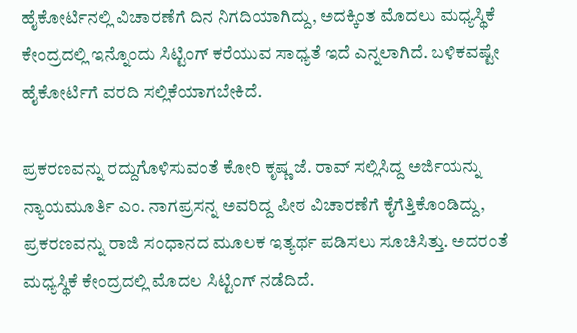ಹೈಕೋರ್ಟಿನಲ್ಲಿ ವಿಚಾರಣೆಗೆ ದಿನ ನಿಗದಿಯಾಗಿದ್ದು, ಅದಕ್ಕಿಂತ ಮೊದಲು ಮಧ್ಯಸ್ಥಿಕೆ ಕೇಂದ್ರದಲ್ಲಿ ಇನ್ನೊಂದು ಸಿಟ್ಟಿಂಗ್ ಕರೆಯುವ ಸಾಧ್ಯತೆ ಇದೆ ಎನ್ನಲಾಗಿದೆ. ಬಳಿಕವಷ್ಟೇ ಹೈಕೋರ್ಟಿಗೆ ವರದಿ ಸಲ್ಲಿಕೆಯಾಗಬೇಕಿದೆ.

ಪ್ರಕರಣವನ್ನು ರದ್ದುಗೊಳಿಸುವಂತೆ ಕೋರಿ ಕೃಷ್ಣ ಜೆ. ರಾವ್ ಸಲ್ಲಿಸಿದ್ದ ಅರ್ಜಿಯನ್ನು ನ್ಯಾಯಮೂರ್ತಿ ಎಂ. ನಾಗಪ್ರಸನ್ನ ಅವರಿದ್ದ ಪೀಠ ವಿಚಾರಣೆಗೆ ಕೈಗೆತ್ತಿಕೊಂಡಿದ್ದು, ಪ್ರಕರಣವನ್ನು ರಾಜಿ ಸಂಧಾನದ ಮೂಲಕ ಇತ್ಯರ್ಥ ಪಡಿಸಲು ಸೂಚಿಸಿತ್ತು. ಅದರಂತೆ ಮಧ್ಯಸ್ಥಿಕೆ ಕೇಂದ್ರದಲ್ಲಿ ಮೊದಲ ಸಿಟ್ಟಿಂಗ್ ನಡೆದಿದೆ.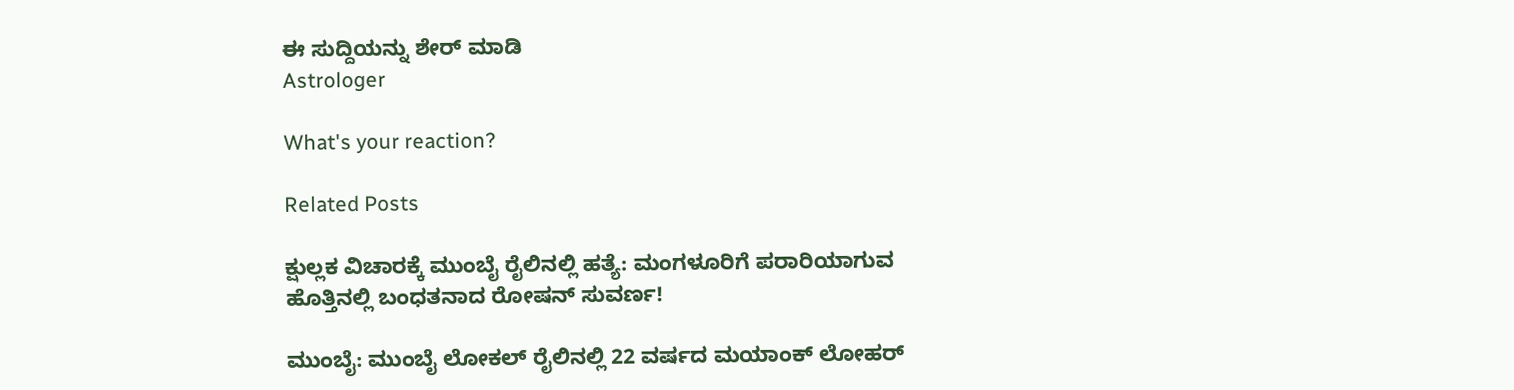ಈ ಸುದ್ದಿಯನ್ನು ಶೇರ್ ಮಾಡಿ
Astrologer

What's your reaction?

Related Posts

ಕ್ಷುಲ್ಲಕ ವಿಚಾರಕ್ಕೆ ಮುಂಬೈ ರೈಲಿನಲ್ಲಿ ಹತ್ಯೆ: ಮಂಗಳೂರಿಗೆ ಪರಾರಿಯಾಗುವ ಹೊತ್ತಿನಲ್ಲಿ ಬಂಧತನಾದ ರೋಷನ್ ಸುವರ್ಣ!

ಮುಂಬೈ: ಮುಂಬೈ ಲೋಕಲ್ ರೈಲಿನಲ್ಲಿ 22 ವರ್ಷದ ಮಯಾಂಕ್ ಲೋಹರ್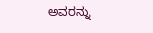ಅವರನ್ನು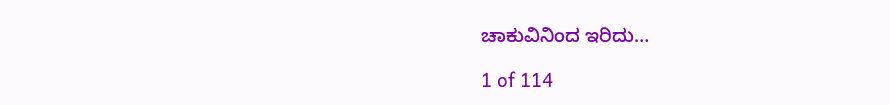ಚಾಕುವಿನಿಂದ ಇರಿದು…

1 of 114